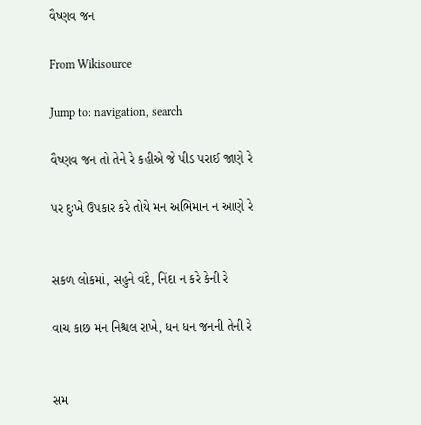વૈષ્ણવ જન

From Wikisource

Jump to: navigation, search

વૈષ્ણવ જન તો તેને રે કહીએ જે પીડ પરાઈ જાણે રે

પર દુઃખે ઉપકાર કરે તોયે મન અભિમાન ન આણે રે


સકળ લોકમાં, સહુને વંદે, નિંદા ન કરે કેની રે

વાચ કાછ મન નિશ્ચલ રાખે, ધન ધન જનની તેની રે


સમ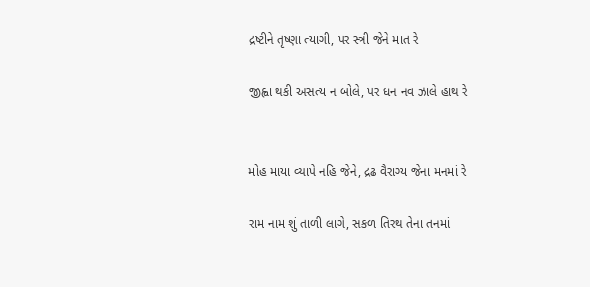દ્રષ્ટીને તૃષ્ણા ત્યાગી, પર સ્ત્રી જેને માત રે

જીહ્વા થકી અસત્ય ન બોલે, પર ધન નવ ઝાલે હાથ રે


મોહ માયા વ્યાપે નહિ જેને, દ્રઢ વૈરાગ્ય જેના મનમાં રે

રામ નામ શું તાળી લાગે, સકળ તિરથ તેના તનમાં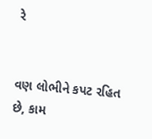રે


વણ લોભીને કપટ રહિત છે, કામ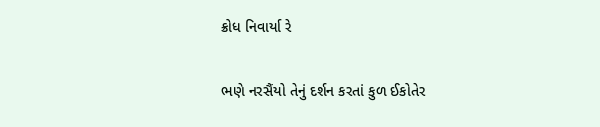ક્રોધ નિવાર્યા રે

ભણે નરસૈંયો તેનું દર્શન કરતાં કુળ ઈકોતેર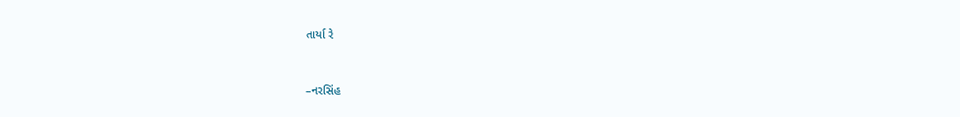તાર્યા રે


–નરસિંહ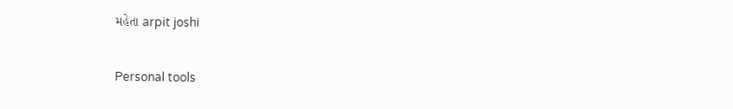મહેતા arpit joshi

Personal tools